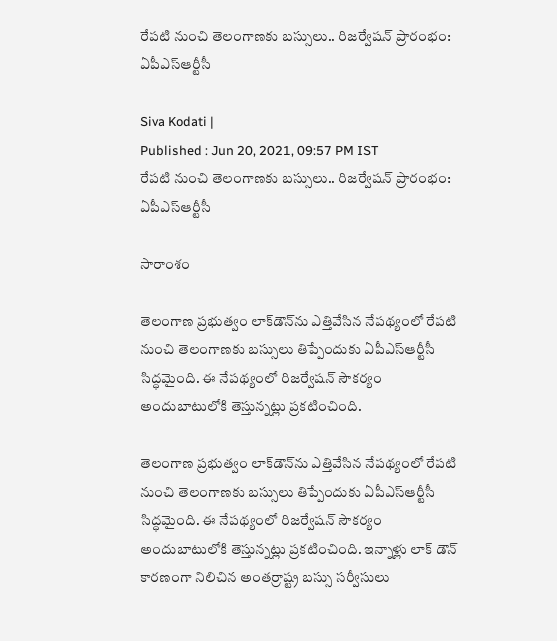రేపటి నుంచి తెలంగాణకు బస్సులు.. రిజర్వేషన్ ప్రారంభం: ఏపీఎస్ఆర్టీసీ

Siva Kodati |
Published : Jun 20, 2021, 09:57 PM IST
రేపటి నుంచి తెలంగాణకు బస్సులు.. రిజర్వేషన్ ప్రారంభం: ఏపీఎస్ఆర్టీసీ

సారాంశం

తెలంగాణ ప్రభుత్వం లాక్‌డౌన్‌ను ఎత్తివేసిన నేపథ్యంలో రేపటి నుంచి తెలంగాణకు బస్సులు తిప్పేందుకు ఏపీఎస్ఆర్టీసీ సిద్ధమైంది. ఈ నేపథ్యంలో రిజర్వేషన్ సౌకర్యం అందుబాటులోకి తెస్తున్నట్లు ప్రకటించింది.

తెలంగాణ ప్రభుత్వం లాక్‌డౌన్‌ను ఎత్తివేసిన నేపథ్యంలో రేపటి నుంచి తెలంగాణకు బస్సులు తిప్పేందుకు ఏపీఎస్ఆర్టీసీ సిద్ధమైంది. ఈ నేపథ్యంలో రిజర్వేషన్ సౌకర్యం అందుబాటులోకి తెస్తున్నట్లు ప్రకటించింది. ఇన్నాళ్లు లాక్ డౌన్ కారణంగా నిలిచిన అంతర్రాష్ట్ర బస్సు సర్వీసులు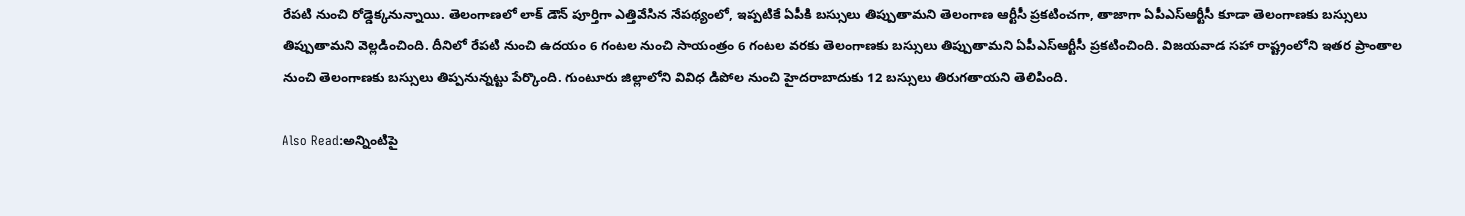రేపటి నుంచి రోడ్డెక్కనున్నాయి. తెలంగాణలో లాక్ డౌన్ పూర్తిగా ఎత్తివేసిన నేపథ్యంలో, ఇప్పటికే ఏపీకి బస్సులు తిప్పుతామని తెలంగాణ ఆర్టీసీ ప్రకటించగా, తాజాగా ఏపీఎస్ఆర్టీసీ కూడా తెలంగాణకు బస్సులు తిప్పుతామని వెల్లడించింది. దీనిలో రేపటి నుంచి ఉదయం 6 గంటల నుంచి సాయంత్రం 6 గంటల వరకు తెలంగాణకు బస్సులు తిప్పుతామని ఏపీఎస్ఆర్టీసీ ప్రకటించింది. విజయవాడ సహా రాష్ట్రంలోని ఇతర ప్రాంతాల నుంచి తెలంగాణకు బస్సులు తిప్పనున్నట్టు పేర్కొంది. గుంటూరు జిల్లాలోని వివిధ డిపోల నుంచి హైదరాబాదుకు 12 బస్సులు తిరుగతాయని తెలిపింది.

Also Read:అన్నింటిపై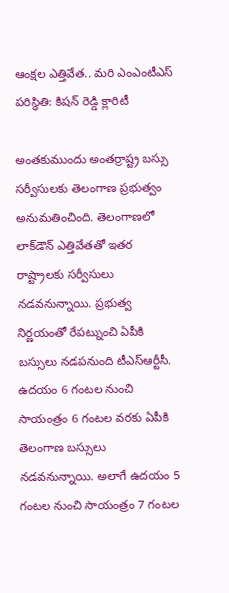ఆంక్షల ఎత్తివేత.. మరి ఎంఎంటీఎస్ పరిస్ధితి: కిషన్ రెడ్డి క్లారిటీ

అంతకుముందు అంతర్రాష్ట్ర బస్సు సర్వీసులకు తెలంగాణ ప్రభుత్వం అనుమతించింది. తెలంగాణలో లాక్‌డౌన్ ఎత్తివేతతో ఇతర రాష్ట్రాలకు సర్వీసులు నడవనున్నాయి. ప్రభుత్వ నిర్ణయంతో రేపట్నుంచి ఏపీకి బస్సులు నడపనుంది టీఎస్ఆర్టీసీ. ఉదయం 6 గంటల నుంచి సాయంత్రం 6 గంటల వరకు ఏపీకి తెలంగాణ బస్సులు నడవనున్నాయి. అలాగే ఉదయం 5 గంటల నుంచి సాయంత్రం 7 గంటల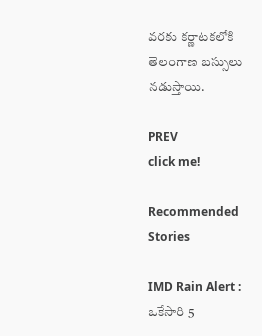వరకు కర్ణాటకలోకి తెలంగాణ బస్సులు నడుస్తాయి.

PREV
click me!

Recommended Stories

IMD Rain Alert : ఒకేసారి 5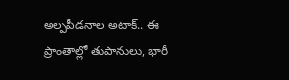అల్పపీడనాల అటాక్.. ఈ ప్రాంతాల్లో తుపానులు, భారీ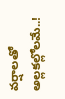వర్షాలతో అల్లకల్లోలమే..!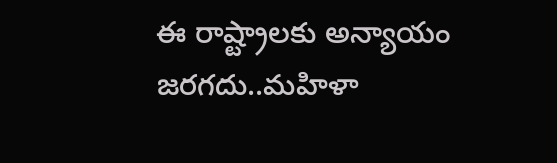ఈ రాష్ట్రాలకు అన్యాయం జరగదు..మహిళా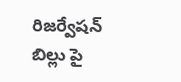రిజర్వేషన్ బిల్లు పై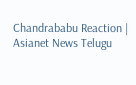Chandrababu Reaction | Asianet News Telugu